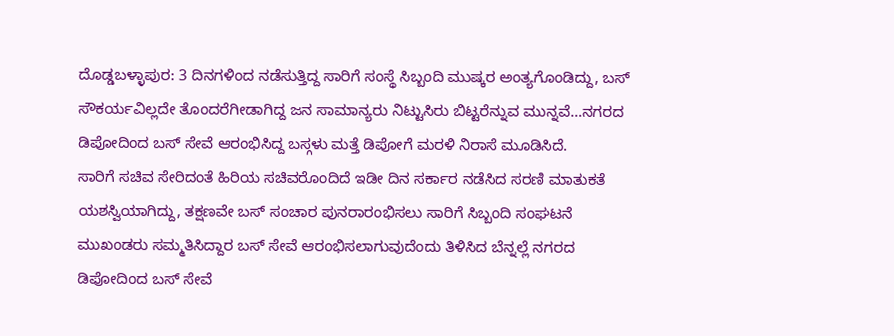ದೊಡ್ಡಬಳ್ಳಾಪುರ: 3 ದಿನಗಳಿಂದ ನಡೆಸುತ್ತಿದ್ದ ಸಾರಿಗೆ ಸಂಸ್ಥೆ ಸಿಬ್ಬಂದಿ ಮುಷ್ಕರ ಅಂತ್ಯಗೊಂಡಿದ್ದು, ಬಸ್ ಸೌಕರ್ಯವಿಲ್ಲದೇ ತೊಂದರೆಗೀಡಾಗಿದ್ದ ಜನ ಸಾಮಾನ್ಯರು ನಿಟ್ಟುಸಿರು ಬಿಟ್ಟರೆನ್ನುವ ಮುನ್ನವೆ…ನಗರದ ಡಿಪೋದಿಂದ ಬಸ್ ಸೇವೆ ಆರಂಭಿಸಿದ್ದ ಬಸ್ಗಳು ಮತ್ತೆ ಡಿಪೋಗೆ ಮರಳಿ ನಿರಾಸೆ ಮೂಡಿಸಿದೆ.
ಸಾರಿಗೆ ಸಚಿವ ಸೇರಿದಂತೆ ಹಿರಿಯ ಸಚಿವರೊಂದಿದೆ ಇಡೀ ದಿನ ಸರ್ಕಾರ ನಡೆಸಿದ ಸರಣಿ ಮಾತುಕತೆ ಯಶಸ್ವಿಯಾಗಿದ್ದು, ತಕ್ಷಣವೇ ಬಸ್ ಸಂಚಾರ ಪುನರಾರಂಭಿಸಲು ಸಾರಿಗೆ ಸಿಬ್ಬಂದಿ ಸಂಘಟನೆ ಮುಖಂಡರು ಸಮ್ಮತಿಸಿದ್ದಾರ ಬಸ್ ಸೇವೆ ಆರಂಭಿಸಲಾಗುವುದೆಂದು ತಿಳಿಸಿದ ಬೆನ್ನಲ್ಲೆ ನಗರದ ಡಿಪೋದಿಂದ ಬಸ್ ಸೇವೆ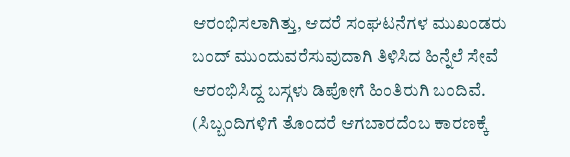ಆರಂಭಿಸಲಾಗಿತ್ತು, ಆದರೆ ಸಂಘಟನೆಗಳ ಮುಖಂಡರು ಬಂದ್ ಮುಂದುವರೆಸುವುದಾಗಿ ತಿಳಿಸಿದ ಹಿನ್ನೆಲೆ ಸೇವೆ ಆರಂಭಿಸಿದ್ದ ಬಸ್ಗಳು ಡಿಪೋಗೆ ಹಿಂತಿರುಗಿ ಬಂದಿವೆ. (ಸಿಬ್ಬಂದಿಗಳಿಗೆ ತೊಂದರೆ ಆಗಬಾರದೆಂಬ ಕಾರಣಕ್ಕೆ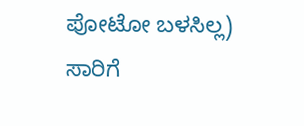ಪೋಟೋ ಬಳಸಿಲ್ಲ)
ಸಾರಿಗೆ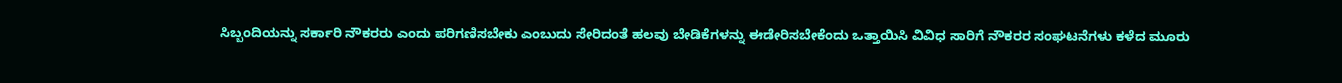ಸಿಬ್ಬಂದಿಯನ್ನು ಸರ್ಕಾರಿ ನೌಕರರು ಎಂದು ಪರಿಗಣಿಸಬೇಕು ಎಂಬುದು ಸೇರಿದಂತೆ ಹಲವು ಬೇಡಿಕೆಗಳನ್ನು ಈಡೇರಿಸಬೇಕೆಂದು ಒತ್ತಾಯಿಸಿ ವಿವಿಧ ಸಾರಿಗೆ ನೌಕರರ ಸಂಘಟನೆಗಳು ಕಳೆದ ಮೂರು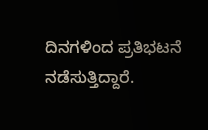ದಿನಗಳಿಂದ ಪ್ರತಿಭಟನೆ ನಡೆಸುತ್ತಿದ್ದಾರೆ.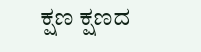ಕ್ಷಣ ಕ್ಷಣದ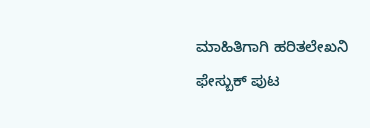ಮಾಹಿತಿಗಾಗಿ ಹರಿತಲೇಖನಿ ಫೇಸ್ಬುಕ್ ಪುಟ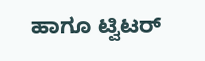ಹಾಗೂ ಟ್ವಿಟರ್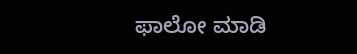ಫಾಲೋ ಮಾಡಿ